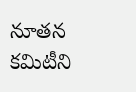నూతన కమిటీని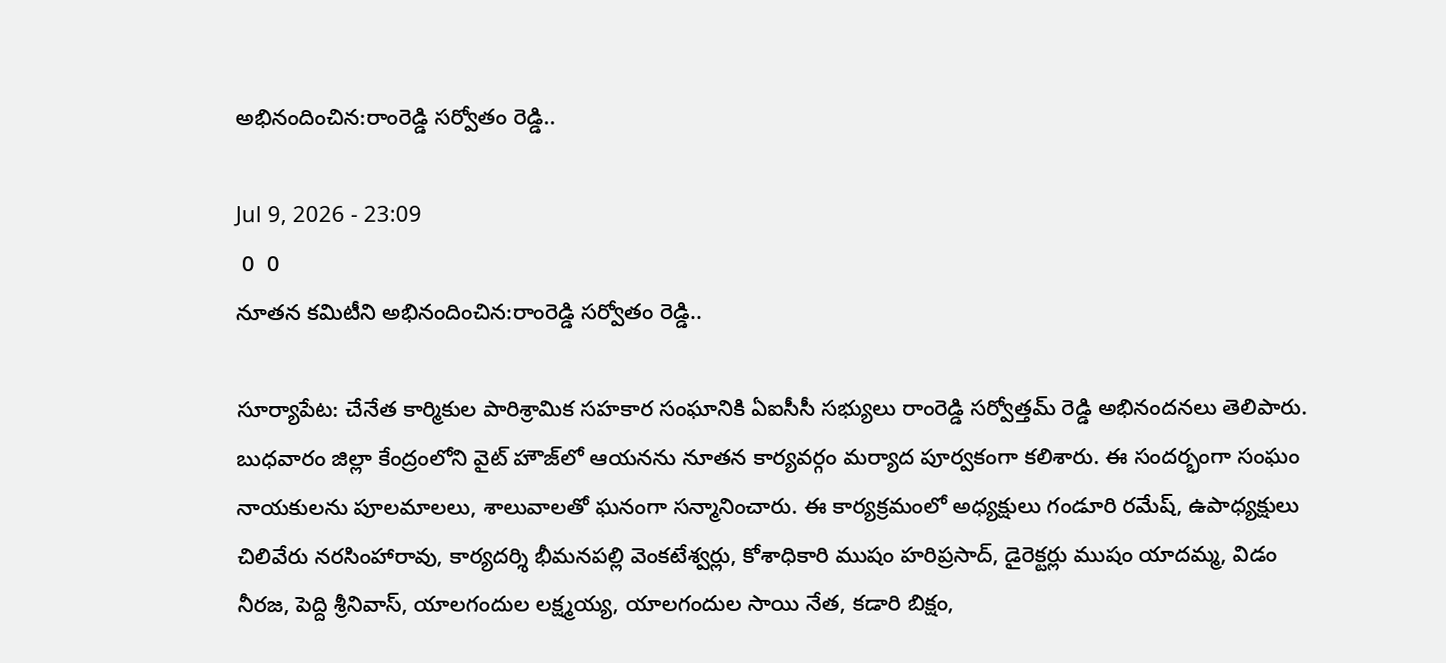అభినందించిన:రాంరెడ్డి సర్వోతం రెడ్డి..

Jul 9, 2026 - 23:09
 0  0
నూతన కమిటీని అభినందించిన:రాంరెడ్డి సర్వోతం రెడ్డి..

సూర్యాపేట: చేనేత కార్మికుల పారిశ్రామిక సహకార సంఘానికి ఏఐసీసీ సభ్యులు రాంరెడ్డి సర్వోత్తమ్‌ రెడ్డి అభినందనలు తెలిపారు. బుధవారం జిల్లా కేంద్రంలోని వైట్‌ హౌజ్‌లో ఆయనను నూతన కార్యవర్గం మర్యాద పూర్వకంగా కలిశారు. ఈ సందర్భంగా సంఘం నాయకులను పూలమాలలు, శాలువాలతో ఘనంగా సన్మానించారు. ఈ కార్యక్రమంలో అధ్యక్షులు గండూరి రమేష్‌, ఉపాధ్యక్షులు చిలివేరు నరసింహారావు, కార్యదర్శి భీమనపల్లి వెంకటేశ్వర్లు, కోశాధికారి ముషం హరిప్రసాద్‌, డైరెక్టర్లు ముషం యాదమ్మ, విడం నీరజ, పెద్ది శ్రీనివాస్‌, యాలగందుల లక్ష్మయ్య, యాలగందుల సాయి నేత, కడారి బిక్షం,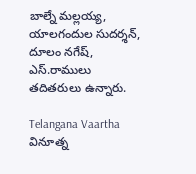బాల్నే మల్లయ్య, యాలగందుల సుదర్శన్‌, దూలం నగేష్‌, ఎస్‌.రాములు తదితరులు ఉన్నారు.

Telangana Vaartha వినూత్న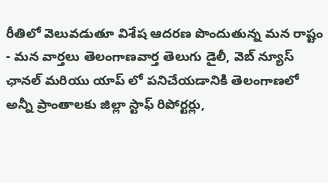రీతిలో వెలువడుతూ విశేష ఆదరణ పొందుతున్న మన రాష్టం - మన వార్తలు తెలంగాణవార్త తెలుగు డైలీ, వెబ్ న్యూస్ ఛానల్ మరియు యాప్ లో పనిచేయడానికి తెలంగాణలో అన్నీ ప్రాంతాలకు జిల్లా స్టాఫ్ రిపోర్టర్లు,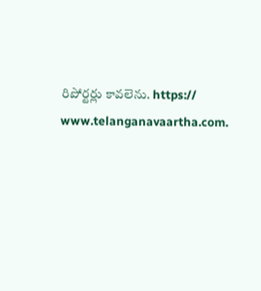రిపోర్టర్లు కావలెను. https:// www.telanganavaartha.com.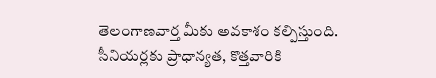తెలంగాణవార్త మీకు అవకాశం కల్పిస్తుంది. సీనియర్లకు ప్రాధాన్యత, కొత్తవారికి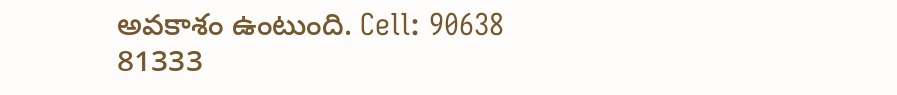అవకాశం ఉంటుంది. Cell: 90638 81333